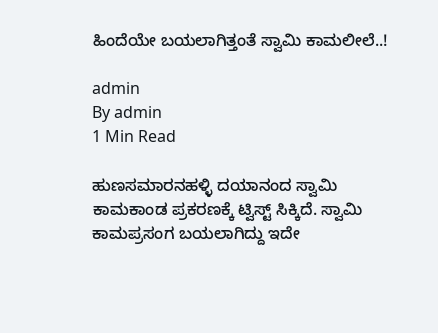ಹಿಂದೆಯೇ ಬಯಲಾಗಿತ್ತಂತೆ ಸ್ವಾಮಿ ಕಾಮಲೀಲೆ..!

admin
By admin
1 Min Read

ಹುಣಸಮಾರನಹಳ್ಳಿ ದಯಾನಂದ ಸ್ವಾಮಿ ಕಾಮಕಾಂಡ ಪ್ರಕರಣಕ್ಕೆ ಟ್ವಿಸ್ಟ್ ಸಿಕ್ಕಿದೆ. ಸ್ವಾಮಿ ಕಾಮಪ್ರಸಂಗ ಬಯಲಾಗಿದ್ದು ಇದೇ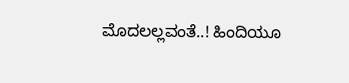ಮೊದಲಲ್ಲವಂತೆ..! ಹಿಂದಿಯೂ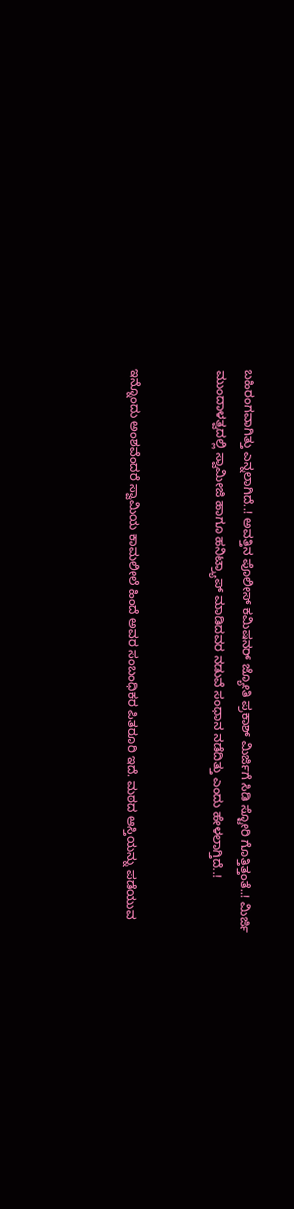ಬಹಿರಂಗವಾಗಿತ್ತು ಎನ್ನಲಾಗಿದೆ..! ಅವತ್ತಿನ ಪೊಲೀಸ್ ಕಮಿಷನರ್ ಜ್ಯೋತಿ ಪ್ರಕಾಶ್ ಮಿರ್ಜಿಗೆ ಸಿಡಿ ಸ್ಟೋರಿ ಗೊತ್ತಿತ್ತಂತೆ..! ಮಿರ್ಜಿ ಮುಂದಾಳತ್ವದಲ್ಲಿ ಸ್ವಾಮೀಜಿ ಹಾಗೂ ಹನಿಟ್ರ್ಯಾಪ್ ಮಾಡಿದವರ ನಡುವೆ ಸಂಧಾನ ನಡೆದಿತ್ತು ಎಂದು ಹೇಳಲಾಗ್ತಿದೆ..!


ಇನ್ನೊಂದು ಅಂಶವೆಂದರೆ ಸ್ವಾಮಿಯ ಕಾಮಲೀಲೆ ಹಿಂದೆ ಅವರ ಸಂಬಂಧಿಕರ ಪಿತರೂರಿ ಇದೆ. ಮಠದ ಆಸ್ತಿಯನ್ನು ಪಡೆಯುವ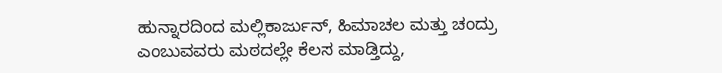ಹುನ್ನಾರದಿಂದ ಮಲ್ಲಿಕಾರ್ಜುನ್, ಹಿಮಾಚಲ ಮತ್ತು ಚಂದ್ರು ಎಂಬುವವರು ಮಠದಲ್ಲೇ ಕೆಲಸ ಮಾಡ್ತಿದ್ದು,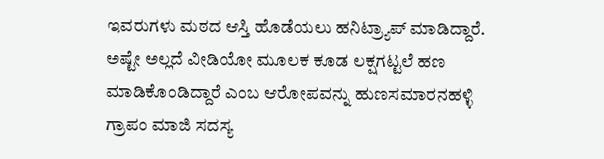ಇವರುಗಳು ಮಠದ ಆಸ್ತಿ ಹೊಡೆಯಲು ಹನಿಟ್ರ್ಯಾಪ್ ಮಾಡಿದ್ದಾರೆ. ಅಷ್ಟೇ ಅಲ್ಲದೆ ವೀಡಿಯೋ ಮೂಲಕ ಕೂಡ ಲಕ್ಷಗಟ್ಟಲೆ ಹಣ ಮಾಡಿಕೊಂಡಿದ್ದಾರೆ ಎಂಬ ಆರೋಪವನ್ನು ಹುಣಸಮಾರನಹಳ್ಳಿ ಗ್ರಾಪಂ ಮಾಜಿ ಸದಸ್ಯ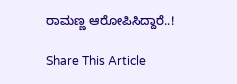ರಾಮಣ್ಣ ಆರೋಪಿಸಿದ್ದಾರೆ..!

Share This Article